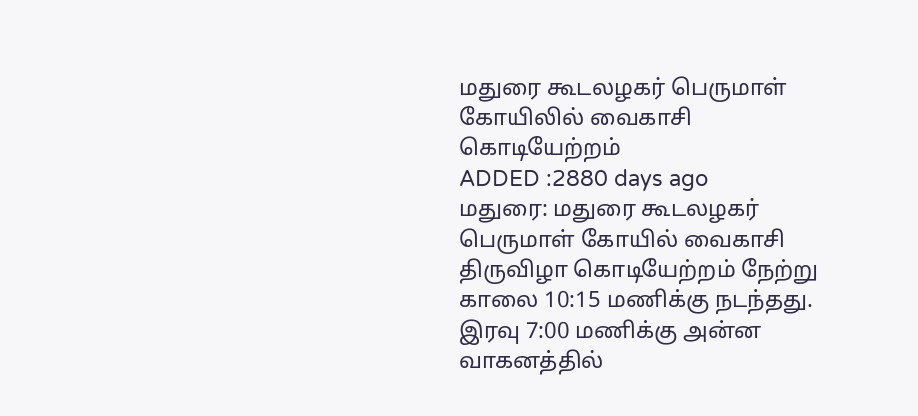மதுரை கூடலழகர் பெருமாள் கோயிலில் வைகாசி கொடியேற்றம்
ADDED :2880 days ago
மதுரை: மதுரை கூடலழகர் பெருமாள் கோயில் வைகாசி திருவிழா கொடியேற்றம் நேற்று காலை 10:15 மணிக்கு நடந்தது. இரவு 7:00 மணிக்கு அன்ன வாகனத்தில்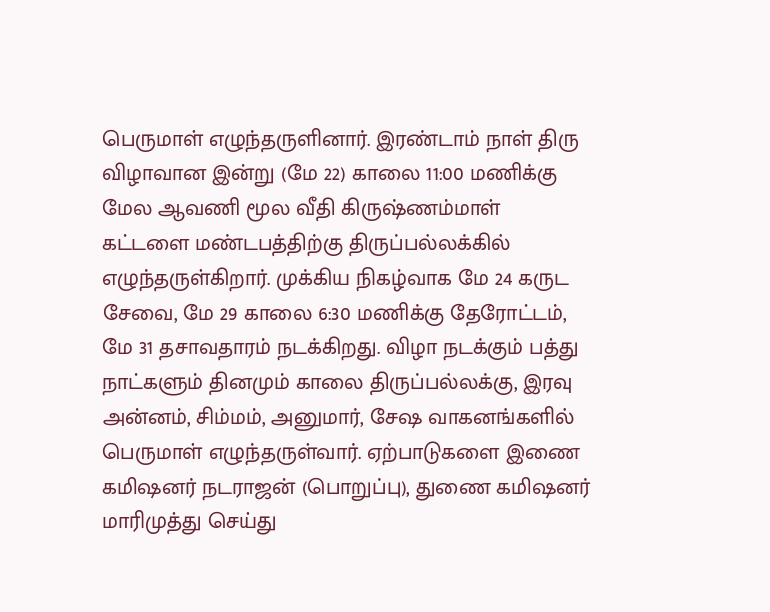பெருமாள் எழுந்தருளினார். இரண்டாம் நாள் திரு விழாவான இன்று (மே 22) காலை 11:00 மணிக்கு மேல ஆவணி மூல வீதி கிருஷ்ணம்மாள் கட்டளை மண்டபத்திற்கு திருப்பல்லக்கில் எழுந்தருள்கிறார். முக்கிய நிகழ்வாக மே 24 கருட சேவை, மே 29 காலை 6:30 மணிக்கு தேரோட்டம், மே 31 தசாவதாரம் நடக்கிறது. விழா நடக்கும் பத்து நாட்களும் தினமும் காலை திருப்பல்லக்கு, இரவு அன்னம், சிம்மம், அனுமார், சேஷ வாகனங்களில் பெருமாள் எழுந்தருள்வார். ஏற்பாடுகளை இணை கமிஷனர் நடராஜன் (பொறுப்பு), துணை கமிஷனர் மாரிமுத்து செய்து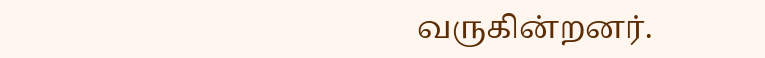வருகின்றனர்.